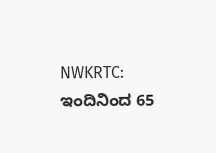NWKRTC: ಇಂದಿನಿಂದ 65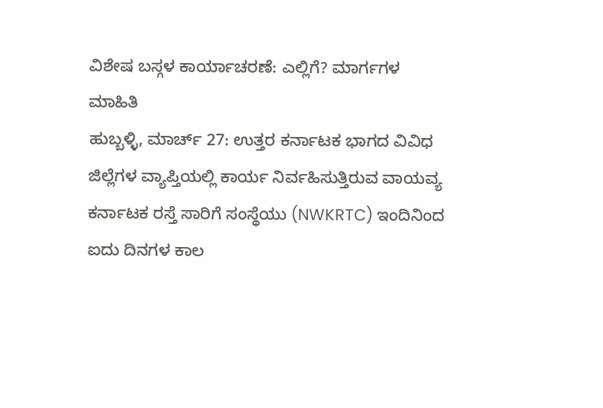ವಿಶೇಷ ಬಸ್ಗಳ ಕಾರ್ಯಾಚರಣೆ: ಎಲ್ಲಿಗೆ? ಮಾರ್ಗಗಳ ಮಾಹಿತಿ
ಹುಬ್ಬಳ್ಳಿ, ಮಾರ್ಚ್ 27: ಉತ್ತರ ಕರ್ನಾಟಕ ಭಾಗದ ವಿವಿಧ ಜಿಲ್ಲೆಗಳ ವ್ಯಾಪ್ತಿಯಲ್ಲಿ ಕಾರ್ಯ ನಿರ್ವಹಿಸುತ್ತಿರುವ ವಾಯವ್ಯ ಕರ್ನಾಟಕ ರಸ್ತೆ ಸಾರಿಗೆ ಸಂಸ್ಥೆಯು (NWKRTC) ಇಂದಿನಿಂದ ಐದು ದಿನಗಳ ಕಾಲ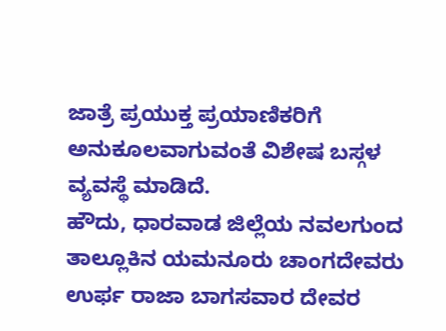ಜಾತ್ರೆ ಪ್ರಯುಕ್ತ ಪ್ರಯಾಣಿಕರಿಗೆ ಅನುಕೂಲವಾಗುವಂತೆ ವಿಶೇಷ ಬಸ್ಗಳ ವ್ಯವಸ್ಥೆ ಮಾಡಿದೆ.
ಹೌದು, ಧಾರವಾಡ ಜಿಲ್ಲೆಯ ನವಲಗುಂದ ತಾಲ್ಲೂಕಿನ ಯಮನೂರು ಚಾಂಗದೇವರು ಉರ್ಫ ರಾಜಾ ಬಾಗಸವಾರ ದೇವರ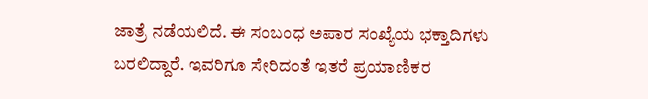ಜಾತ್ರೆ ನಡೆಯಲಿದೆ. ಈ ಸಂಬಂಧ ಅಪಾರ ಸಂಖ್ಯೆಯ ಭಕ್ತಾದಿಗಳು ಬರಲಿದ್ದಾರೆ. ಇವರಿಗೂ ಸೇರಿದಂತೆ ಇತರೆ ಪ್ರಯಾಣಿಕರ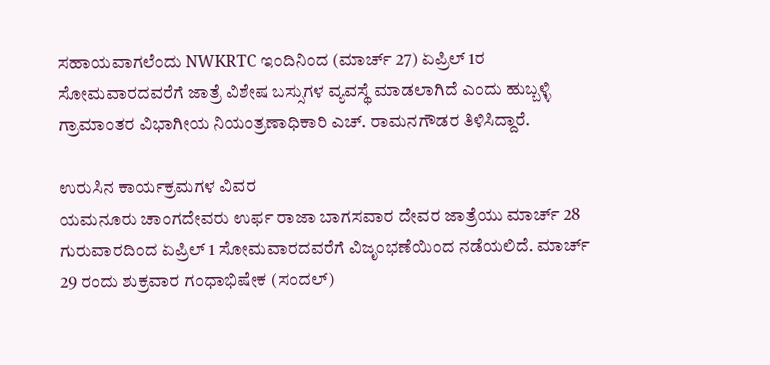ಸಹಾಯವಾಗಲೆಂದು NWKRTC ಇಂದಿನಿಂದ (ಮಾರ್ಚ್ 27) ಏಪ್ರಿಲ್ 1ರ ಸೋಮವಾರದವರೆಗೆ ಜಾತ್ರೆ ವಿಶೇಷ ಬಸ್ಸುಗಳ ವ್ಯವಸ್ಥೆ ಮಾಡಲಾಗಿದೆ ಎಂದು ಹುಬ್ಬಳ್ಳಿ ಗ್ರಾಮಾಂತರ ವಿಭಾಗೀಯ ನಿಯಂತ್ರಣಾಧಿಕಾರಿ ಎಚ್. ರಾಮನಗೌಡರ ತಿಳಿಸಿದ್ದಾರೆ.

ಉರುಸಿನ ಕಾರ್ಯಕ್ರಮಗಳ ವಿವರ
ಯಮನೂರು ಚಾಂಗದೇವರು ಉರ್ಫ ರಾಜಾ ಬಾಗಸವಾರ ದೇವರ ಜಾತ್ರೆಯು ಮಾರ್ಚ್ 28 ಗುರುವಾರದಿಂದ ಏಪ್ರಿಲ್ 1 ಸೋಮವಾರದವರೆಗೆ ವಿಜೃಂಭಣೆಯಿಂದ ನಡೆಯಲಿದೆ. ಮಾರ್ಚ್ 29 ರಂದು ಶುಕ್ರವಾರ ಗಂಧಾಭಿಷೇಕ (ಸಂದಲ್)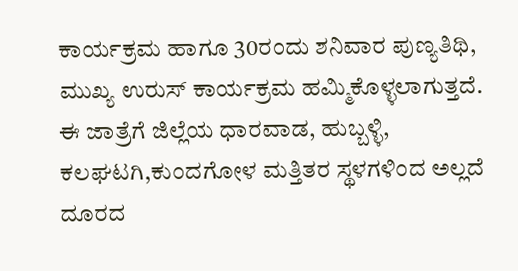ಕಾರ್ಯಕ್ರಮ ಹಾಗೂ 30ರಂದು ಶನಿವಾರ ಪುಣ್ಯತಿಥಿ, ಮುಖ್ಯ ಉರುಸ್ ಕಾರ್ಯಕ್ರಮ ಹಮ್ಮಿಕೊಳ್ಳಲಾಗುತ್ತದೆ.
ಈ ಜಾತ್ರೆಗೆ ಜಿಲ್ಲೆಯ ಧಾರವಾಡ, ಹುಬ್ಬಳ್ಳಿ, ಕಲಘಟಗಿ,ಕುಂದಗೋಳ ಮತ್ತಿತರ ಸ್ಥಳಗಳಿಂದ ಅಲ್ಲದೆ ದೂರದ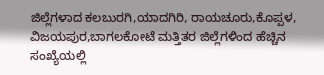ಜಿಲ್ಲೆಗಳಾದ ಕಲಬುರಗಿ,ಯಾದಗಿರಿ, ರಾಯಚೂರು,ಕೊಪ್ಪಳ, ವಿಜಯಪುರ,ಬಾಗಲಕೋಟೆ ಮತ್ತಿತರ ಜಿಲ್ಲೆಗಳಿಂದ ಹೆಚ್ಚಿನ ಸಂಖ್ಯೆಯಲ್ಲಿ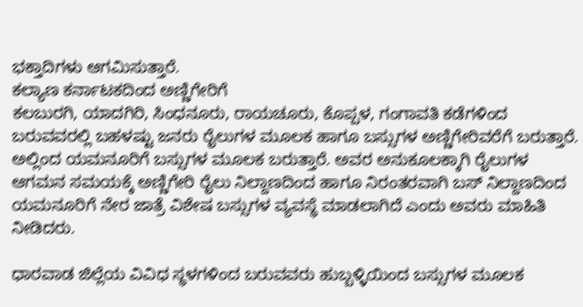ಭಕ್ತಾದಿಗಳು ಆಗಮಿಸುತ್ತಾರೆ.
ಕಲ್ಯಾಣ ಕರ್ನಾಟಕದಿಂದ ಅಣ್ಣಿಗೇರಿಗೆ
ಕಲಬುರಗಿ, ಯಾದಗಿರಿ, ಸಿಂಧನೂರು, ರಾಯಚೂರು, ಕೊಪ್ಪಳ, ಗಂಗಾವತಿ ಕಡೆಗಳಿಂದ ಬರುವವರಲ್ಲಿ ಬಹಳಷ್ಟು ಜನರು ರೈಲುಗಳ ಮೂಲಕ ಹಾಗೂ ಬಸ್ಸುಗಳ ಅಣ್ಣಿಗೇರಿವರೆಗೆ ಬರುತ್ತಾರೆ. ಅಲ್ಲಿಂದ ಯಮನೂರಿಗೆ ಬಸ್ಸುಗಳ ಮೂಲಕ ಬರುತ್ತಾರೆ. ಅವರ ಅನುಕೂಲಕ್ಕಾಗಿ ರೈಲುಗಳ ಆಗಮನ ಸಮಯಕ್ಕೆ ಅಣ್ಣಿಗೇರಿ ರೈಲು ನಿಲ್ದಾಣದಿಂದ ಹಾಗೂ ನಿರಂತರವಾಗಿ ಬಸ್ ನಿಲ್ದಾಣದಿಂದ ಯಮನೂರಿಗೆ ನೇರ ಜಾತ್ರೆ ವಿಶೇಷ ಬಸ್ಸುಗಳ ವ್ಯವಸ್ಥೆ ಮಾಡಲಾಗಿದೆ ಎಂದು ಅವರು ಮಾಹಿತಿ ನೀಡಿದರು.

ಧಾರವಾಡ ಜಿಲ್ಲೆಯ ವಿವಿಧ ಸ್ಥಳಗಳಿಂದ ಬರುವವರು ಹುಬ್ಬಳ್ಳಿಯಿಂದ ಬಸ್ಸುಗಳ ಮೂಲಕ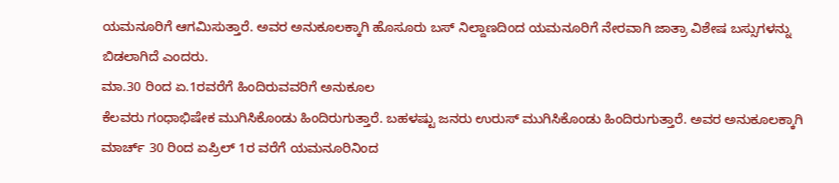ಯಮನೂರಿಗೆ ಆಗಮಿಸುತ್ತಾರೆ. ಅವರ ಅನುಕೂಲಕ್ಕಾಗಿ ಹೊಸೂರು ಬಸ್ ನಿಲ್ದಾಣದಿಂದ ಯಮನೂರಿಗೆ ನೇರವಾಗಿ ಜಾತ್ರಾ ವಿಶೇಷ ಬಸ್ಸುಗಳನ್ನು ಬಿಡಲಾಗಿದೆ ಎಂದರು.
ಮಾ.30 ರಿಂದ ಏ.1ರವರೆಗೆ ಹಿಂದಿರುವವರಿಗೆ ಅನುಕೂಲ
ಕೆಲವರು ಗಂಧಾಭಿಷೇಕ ಮುಗಿಸಿಕೊಂಡು ಹಿಂದಿರುಗುತ್ತಾರೆ. ಬಹಳಷ್ಟು ಜನರು ಉರುಸ್ ಮುಗಿಸಿಕೊಂಡು ಹಿಂದಿರುಗುತ್ತಾರೆ. ಅವರ ಅನುಕೂಲಕ್ಕಾಗಿ ಮಾರ್ಚ್ 30 ರಿಂದ ಏಪ್ರಿಲ್ 1ರ ವರೆಗೆ ಯಮನೂರಿನಿಂದ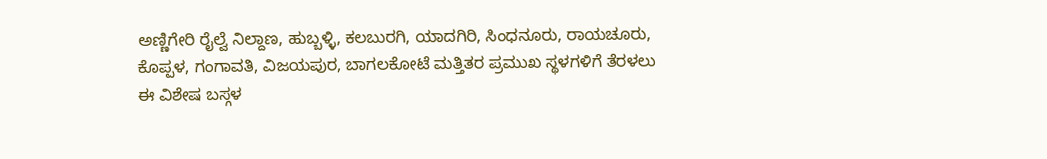ಅಣ್ಣಿಗೇರಿ ರೈಲ್ವೆ ನಿಲ್ದಾಣ, ಹುಬ್ಬಳ್ಳಿ, ಕಲಬುರಗಿ, ಯಾದಗಿರಿ, ಸಿಂಧನೂರು, ರಾಯಚೂರು, ಕೊಪ್ಪಳ, ಗಂಗಾವತಿ, ವಿಜಯಪುರ, ಬಾಗಲಕೋಟೆ ಮತ್ತಿತರ ಪ್ರಮುಖ ಸ್ಥಳಗಳಿಗೆ ತೆರಳಲು ಈ ವಿಶೇಷ ಬಸ್ಗಳ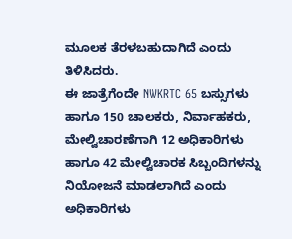ಮೂಲಕ ತೆರಳಬಹುದಾಗಿದೆ ಎಂದು ತಿಳಿಸಿದರು.
ಈ ಜಾತ್ರೆಗೆಂದೇ NWKRTC 65 ಬಸ್ಸುಗಳು ಹಾಗೂ 150 ಚಾಲಕರು, ನಿರ್ವಾಹಕರು, ಮೇಲ್ವಿಚಾರಣೆಗಾಗಿ 12 ಅಧಿಕಾರಿಗಳು ಹಾಗೂ 42 ಮೇಲ್ವಿಚಾರಕ ಸಿಬ್ಬಂದಿಗಳನ್ನು ನಿಯೋಜನೆ ಮಾಡಲಾಗಿದೆ ಎಂದು ಅಧಿಕಾರಿಗಳು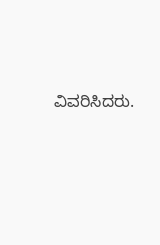ವಿವರಿಸಿದರು.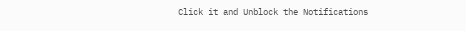Click it and Unblock the Notifications